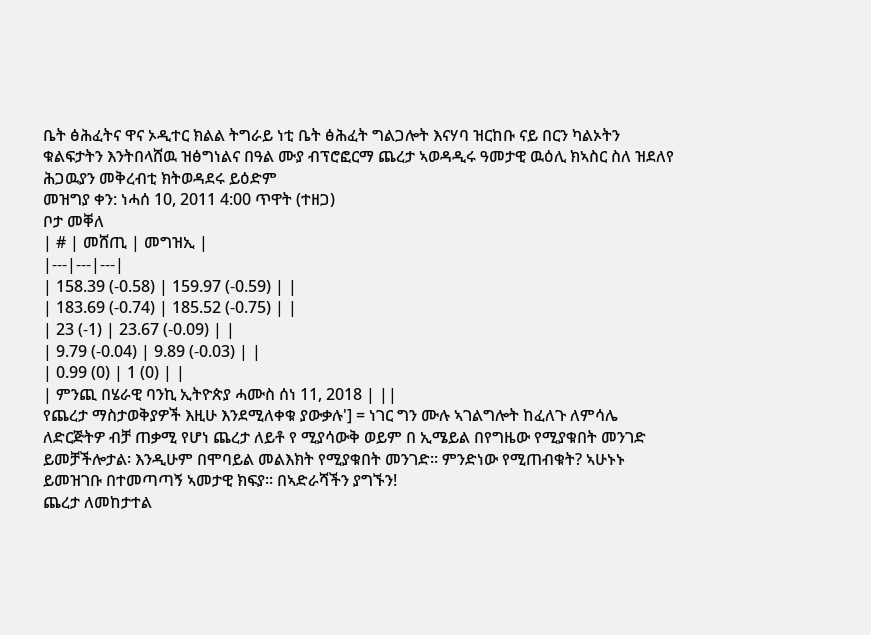ቤት ፅሕፈትና ዋና ኦዲተር ክልል ትግራይ ነቲ ቤት ፅሕፈት ግልጋሎት እናሃባ ዝርከቡ ናይ በርን ካልኦትን ቁልፍታትን እንትበላሸዉ ዝፅግነልና በዓል ሙያ ብፕሮፎርማ ጨረታ ኣወዳዲሩ ዓመታዊ ዉዕሊ ክኣስር ስለ ዝደለየ ሕጋዉያን መቅረብቲ ክትወዳደሩ ይዕድም
መዝግያ ቀን: ነሓሰ 10, 2011 4:00 ጥዋት (ተዘጋ)
ቦታ መቐለ
| # | መሸጢ | መግዝኢ |
|---|---|---|
| 158.39 (-0.58) | 159.97 (-0.59) | |
| 183.69 (-0.74) | 185.52 (-0.75) | |
| 23 (-1) | 23.67 (-0.09) | |
| 9.79 (-0.04) | 9.89 (-0.03) | |
| 0.99 (0) | 1 (0) | |
| ምንጪ በሄራዊ ባንኪ ኢትዮጵያ ሓሙስ ሰነ 11, 2018 | ||
የጨረታ ማስታወቅያዎች እዚሁ እንደሚለቀቁ ያውቃሉ'] = ነገር ግን ሙሉ ኣገልግሎት ከፈለጉ ለምሳሌ ለድርጅትዎ ብቻ ጠቃሚ የሆነ ጨረታ ለይቶ የ ሚያሳውቅ ወይም በ ኢሜይል በየግዜው የሚያቁበት መንገድ ይመቻችሎታል፡ እንዲሁም በሞባይል መልእክት የሚያቁበት መንገድ፡፡ ምንድነው የሚጠብቁት? ኣሁኑኑ ይመዝገቡ በተመጣጣኝ ኣመታዊ ክፍያ፡፡ በኣድራሻችን ያግኙን!
ጨረታ ለመከታተል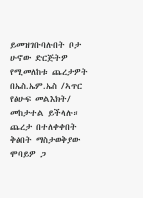ይመዝገቡባሉበት ቦታ ሁኖው ድርጅትዎ የሚመለከቱ ጨረታዎት በኤስ.ኤም.ኤስ /ኣጥር የፅሁፍ መልእክት/ መከታተል ይችላሉ።
ጨረታ በተለቀቀበት ቅፅበት ማስታወቅያው ሞባይዎ ጋ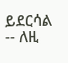ይደርሳል -- ለዚ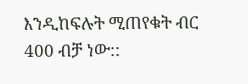እንዲከፍሉት ሚጠየቁት ብር 400 ብቻ ነው::